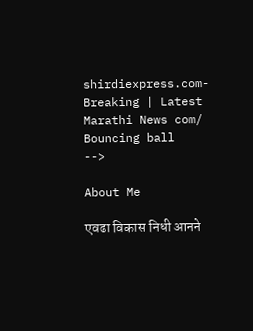shirdiexpress.com-Breaking | Latest Marathi News com/
Bouncing ball
-->

About Me

एवढा विकास निधी आनने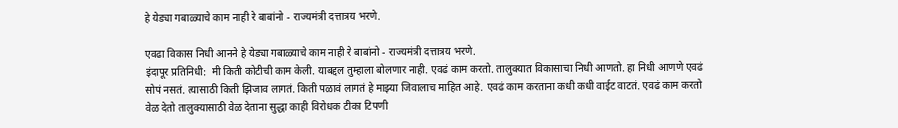हे येड्या गबाळ्याचे काम नाही रे बाबांनो - राज्यमंत्री दत्तात्रय भरणे.

एवढा विकास निधी आनने हे येड्या गबाळ्याचे काम नाही रे बाबांनो - राज्यमंत्री दत्तात्रय भरणे.
इंदापूर प्रतिनिधी:  मी किती कोटीची काम केली. याबद्दल तुम्हाला बोलणार नाही. एवढं काम करतो. तालुक्यात विकासाचा निधी आणतो. हा निधी आणणे एवढं सोपं नसतं. त्यासाठी किती झिजाव लागतं. किती पळावं लागतं हे माझ्या जिवालाच माहित आहे. एवढं काम करताना कधी कधी वाईट वाटतं. एवढं काम करतो वेळ देतो तालुक्यासाठी वेळ देताना सुद्धा काही विरोधक टीका टिपणी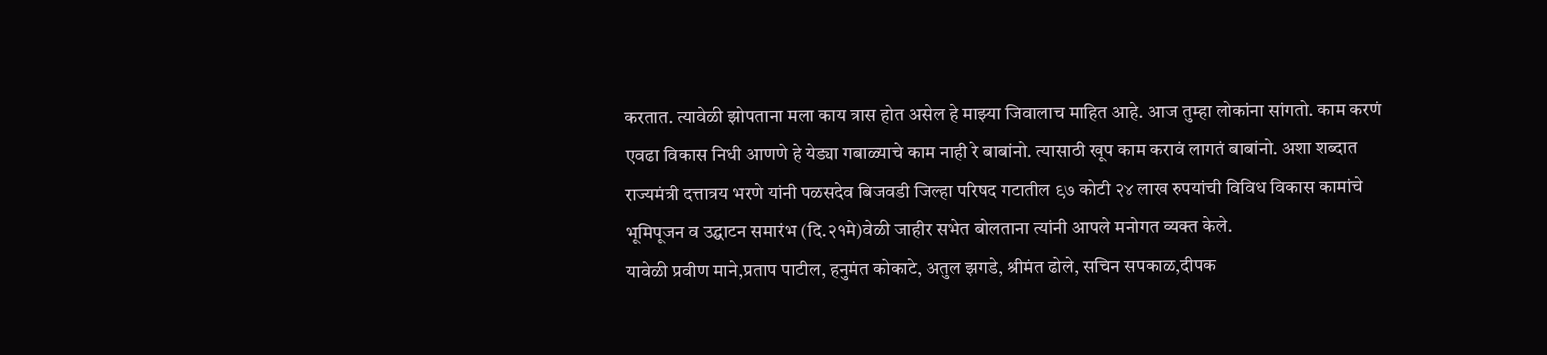करतात. त्यावेळी झोपताना मला काय त्रास होत असेल हे माझ्या जिवालाच माहित आहे. आज तुम्हा लोकांना सांगतो. काम करणं एवढा विकास निधी आणणे हे येड्या गबाळ्याचे काम नाही रे बाबांनो. त्यासाठी खूप काम करावं लागतं बाबांनो. अशा शब्दात राज्यमंत्री दत्तात्रय भरणे यांनी पळसदेव बिजवडी जिल्हा परिषद गटातील ९७ कोटी २४ लाख रुपयांची विविध विकास कामांचे भूमिपूजन व उद्घाटन समारंभ (दि.२१मे)वेळी जाहीर सभेत बोलताना त्यांनी आपले मनोगत व्यक्त केले.
यावेळी प्रवीण माने,प्रताप पाटील, हनुमंत कोकाटे, अतुल झगडे, श्रीमंत ढोले, सचिन सपकाळ,दीपक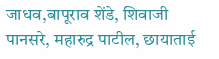जाधव,बापूराव शेंडे, शिवाजी पानसरे, महारुद्र पाटील, छायाताई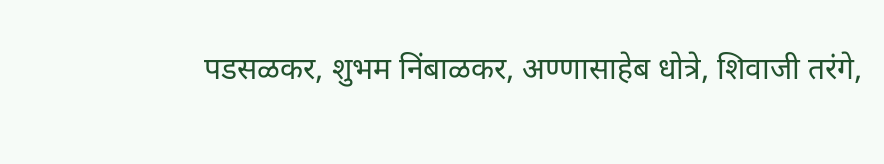पडसळकर, शुभम निंबाळकर, अण्णासाहेब धोत्रे, शिवाजी तरंगे,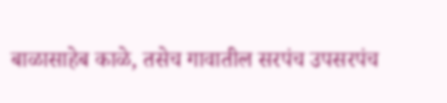बाळासाहेब काळे, तसेच गावातील सरपंच उपसरपंच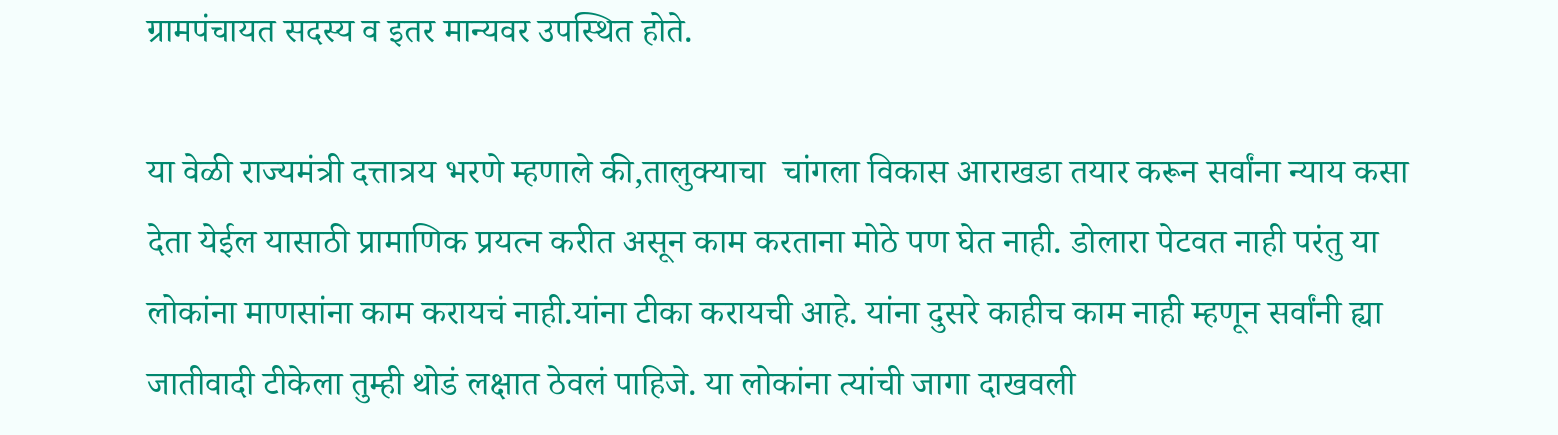ग्रामपंचायत सदस्य व इतर मान्यवर उपस्थित होते.

या वेळी राज्यमंत्री दत्तात्रय भरणे म्हणाले की,तालुक्याचा  चांगला विकास आराखडा तयार करून सर्वांना न्याय कसा देता येईल यासाठी प्रामाणिक प्रयत्न करीत असून काम करताना मोठे पण घेत नाही. डोलारा पेटवत नाही परंतु या लोकांना माणसांना काम करायचं नाही.यांना टीका करायची आहे. यांना दुसरे काहीच काम नाही म्हणून सर्वांनी ह्या जातीवादी टीकेला तुम्ही थोडं लक्षात ठेवलं पाहिजे. या लोकांना त्यांची जागा दाखवली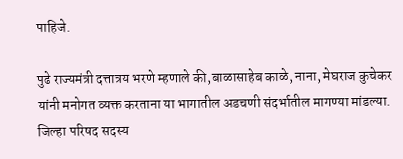पाहिजे.

पुढे राज्यमंत्री दत्तात्रय भरणे म्हणाले की,बाळासाहेब काळे, नाना, मेघराज कुचेकर यांनी मनोगत व्यक्त करताना या भागातील अडचणी संदर्भातील मागण्या मांडल्या. जिल्हा परिषद सदस्य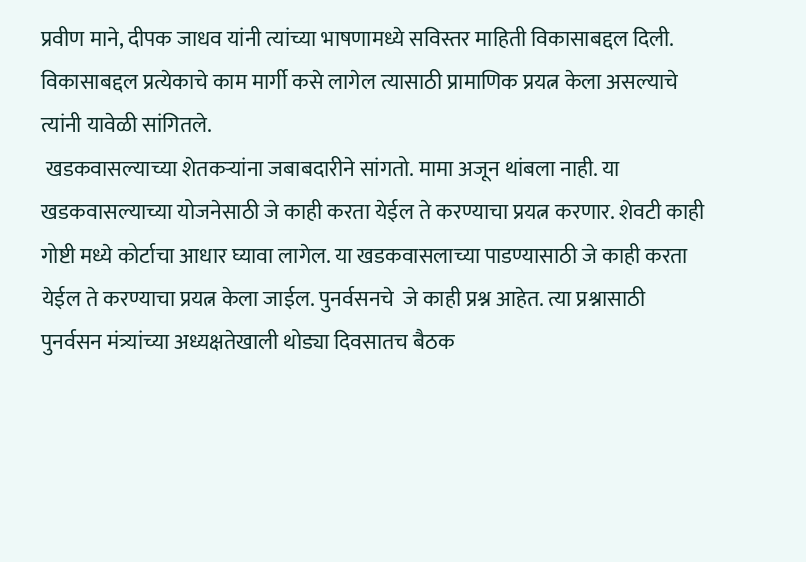प्रवीण माने, दीपक जाधव यांनी त्यांच्या भाषणामध्ये सविस्तर माहिती विकासाबद्दल दिली. विकासाबद्दल प्रत्येकाचे काम मार्गी कसे लागेल त्यासाठी प्रामाणिक प्रयत्न केला असल्याचे त्यांनी यावेळी सांगितले.
 खडकवासल्याच्या शेतकऱ्यांना जबाबदारीने सांगतो. मामा अजून थांबला नाही. या खडकवासल्याच्या योजनेसाठी जे काही करता येईल ते करण्याचा प्रयत्न करणार. शेवटी काही गोष्टी मध्ये कोर्टाचा आधार घ्यावा लागेल. या खडकवासलाच्या पाडण्यासाठी जे काही करता येईल ते करण्याचा प्रयत्न केला जाईल. पुनर्वसनचे  जे काही प्रश्न आहेत. त्या प्रश्नासाठी पुनर्वसन मंत्र्यांच्या अध्यक्षतेखाली थोड्या दिवसातच बैठक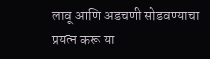लावू आणि अडचणी सोडवण्याचा प्रयत्न करू या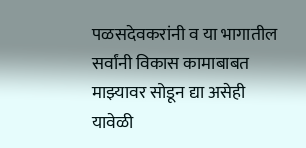पळसदेवकरांनी व या भागातील सर्वांनी विकास कामाबाबत माझ्यावर सोडून द्या असेही यावेळी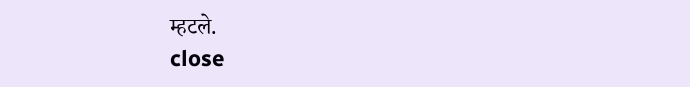म्हटले.
close